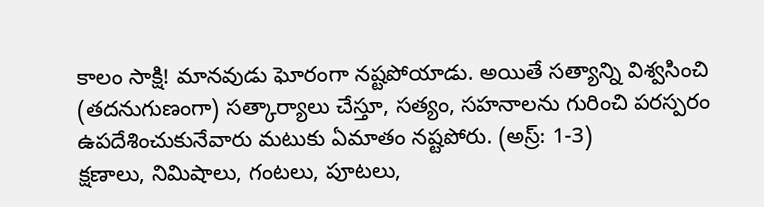కాలం సాక్షి! మానవుడు ఘోరంగా నష్టపోయాడు. అయితే సత్యాన్ని విశ్వసించి (తదనుగుణంగా) సత్కార్యాలు చేస్తూ, సత్యం, సహనాలను గురించి పరస్పరం ఉపదేశించుకునేవారు మటుకు ఏమాతం నష్టపోరు. (అస్ర్: 1-3)
క్షణాలు, నిమిషాలు, గంటలు, పూటలు,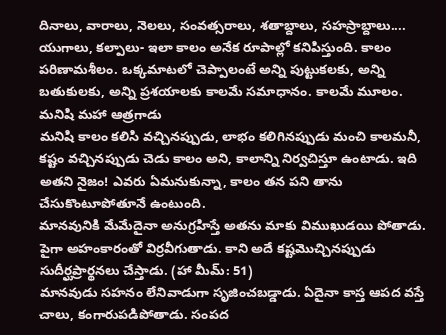దినాలు, వారాలు, నెలలు, సంవత్సరాలు, శతాబ్దాలు, సహస్రాబ్దాలు.... యుగాలు, కల్పాలు- ఇలా కాలం అనేక రూపాల్లో కనిపిస్తుంది. కాలం పరిణామశీలం. ఒక్కమాటలో చెప్పాలంటే అన్ని పుట్టుకలకు, అన్ని బతుకులకు, అన్ని ప్రశయాలకు కాలమే సమాధానం. కాలమే మూలం.
మనిషి మహా ఆత్రగాడు
మనిషి కాలం కలిసి వచ్చినప్పుడు, లాభం కలిగినప్పుడు మంచి కాలమనీ, కష్టం వచ్చినప్పుడు చెడు కాలం అని, కాలాన్ని నిర్వచిస్తూ ఉంటాడు. ఇది అతని నైజం! ఎవరు ఏమనుకున్నా, కాలం తన పని తాను చేసుకొంటూపోతూనే ఉంటుంది.
మానవునికి మేమేదైనా అనుగ్రహిస్తే అతను మాకు విముఖుడయి పోతాడు. పైగా అహంకారంతో విర్రవీగుతాడు. కాని అదే కష్టమొచ్చినప్పుడు సుదీర్ఘప్రార్థనలు చేస్తాడు. (హా మీమ్: 51)
మానవుడు సహనం లేనివాడుగా సృజించబడ్డాడు. ఏదైనా కాస్త ఆపద వస్తే చాలు, కంగారుపడిపోతాడు. సంపద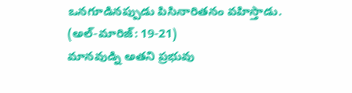ఒనగూడినప్పుడు పిసినారితనం వహిస్తాడు. (అల్-మారిజ్: 19-21)
మానవుడ్ని అతని ప్రభువు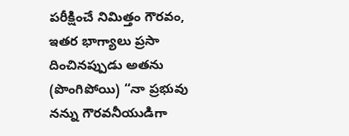పరీక్షించే నిమిత్తం గౌరవం, ఇతర భాగ్యాలు ప్రసా దించినప్పుడు అతను (పొంగిపోయి) “నా ప్రభువు నన్ను గౌరవనీయుడిగా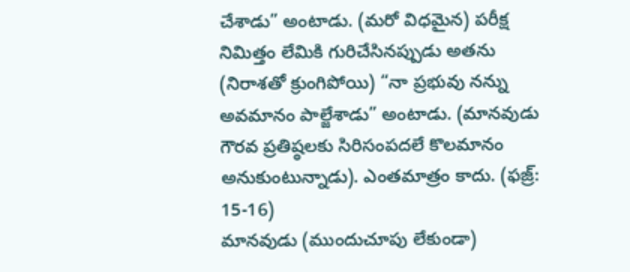చేశాడు” అంటాడు. (మరో విధమైన) పరీక్ష నిమిత్తం లేమికి గురిచేసినప్పుడు అతను (నిరాశతో క్రుంగిపోయి) “నా ప్రభువు నన్ను అవమానం పాల్జేశాడు” అంటాడు. (మానవుడు గౌరవ ప్రతిష్ఠలకు సిరిసంపదలే కొలమానం అనుకుంటున్నాడు). ఎంతమాత్రం కాదు. (ఫజ్ర్: 15-16)
మానవుడు (ముందుచూపు లేకుండా)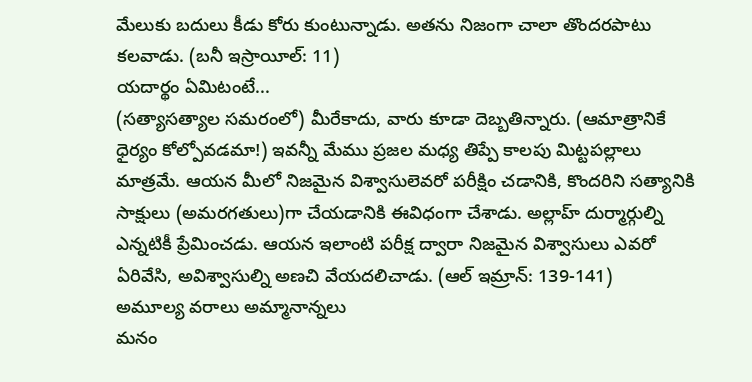మేలుకు బదులు కీడు కోరు కుంటున్నాడు. అతను నిజంగా చాలా తొందరపాటు కలవాడు. (బనీ ఇస్రాయీల్: 11)
యదార్థం ఏమిటంటే...
(సత్యాసత్యాల సమరంలో) మీరేకాదు, వారు కూడా దెబ్బతిన్నారు. (ఆమాత్రానికే ధైర్యం కోల్పోవడమా!) ఇవన్నీ మేము ప్రజల మధ్య తిప్పే కాలపు మిట్టపల్లాలు మాత్రమే. ఆయన మీలో నిజమైన విశ్వాసులెవరో పరీక్షిం చడానికి, కొందరిని సత్యానికి సాక్షులు (అమరగతులు)గా చేయడానికి ఈవిధంగా చేశాడు. అల్లాహ్ దుర్మార్గుల్ని ఎన్నటికీ ప్రేమించడు. ఆయన ఇలాంటి పరీక్ష ద్వారా నిజమైన విశ్వాసులు ఎవరో ఏరివేసి, అవిశ్వాసుల్ని అణచి వేయదలిచాడు. (ఆల్ ఇమ్రాన్: 139-141)
అమూల్య వరాలు అమ్మానాన్నలు
మనం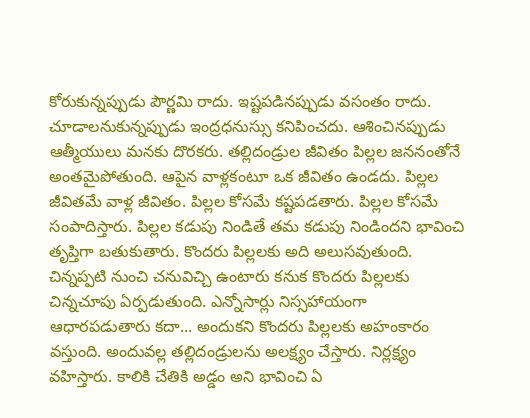కోరుకున్నప్పుడు పౌర్ణమి రాదు. ఇష్టపడినప్పుడు వసంతం రాదు. చూడాలనుకున్నప్పుడు ఇంద్రధనుస్సు కనిపించదు. ఆశించినప్పుడు ఆత్మీయులు మనకు దొరకరు. తల్లిదండ్రుల జీవితం పిల్లల జననంతోనే అంతమైపోతుంది. ఆపైన వాళ్లకంటూ ఒక జీవితం ఉండదు. పిల్లల జీవితమే వాళ్ల జీవితం. పిల్లల కోసమే కష్టపడతారు. పిల్లల కోసమే సంపాదిస్తారు. పిల్లల కడుపు నిండితే తమ కడుపు నిండిందని భావించి తృప్తిగా బతుకుతారు. కొందరు పిల్లలకు అది అలుసవుతుంది. చిన్నప్పటి నుంచి చనువిచ్చి ఉంటారు కనుక కొందరు పిల్లలకు చిన్నచూపు ఏర్పడుతుంది. ఎన్నోసార్లు నిస్సహాయంగా ఆధారపడుతారు కదా... అందుకని కొందరు పిల్లలకు అహంకారం వస్తుంది. అందువల్ల తల్లిదండ్రులను అలక్ష్యం చేస్తారు. నిర్లక్ష్యం వహిస్తారు. కాలికి చేతికి అడ్డం అని భావించి ఏ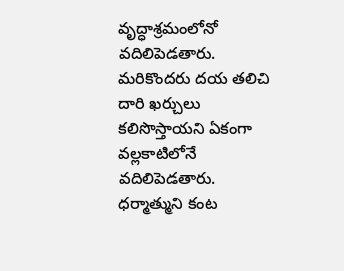వృద్ధాశ్రమంలోనో వదిలిపెడతారు. మరికొందరు దయ తలిచి దారి ఖర్చులు కలిసొస్తాయని ఏకంగా వల్లకాటిలోనే వదిలిపెడతారు. ధర్మాత్ముని కంట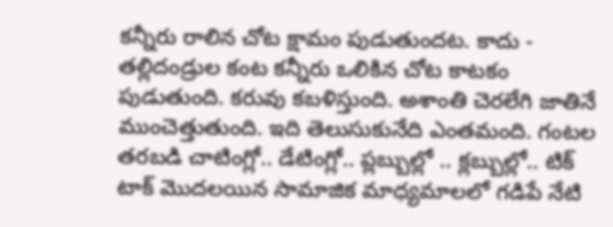కన్నీరు రాలిన చోట క్షామం పుడుతుందట. కాదు - తల్లిదండ్రుల కంట కన్నీరు ఒలికిన చోట కాటకం పుడుతుంది. కరువు కబళిస్తుంది. అశాంతి చెరలేగి జాతినే ముంచెత్తుతుంది. ఇది తెలుసుకునేది ఎంతమంది. గంటల తరబడి చాటింగ్లో.. డేటింగ్లో.. ప్లబ్బుల్లో .. క్లబ్బుల్లో.. టిక్ టాక్ మొదలయిన సామాజిక మాధ్యమాలలో గడిపే నేటి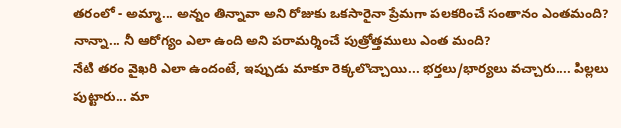తరంలో - అమ్మా... అన్నం తిన్నావా అని రోజుకు ఒకసారైనా ప్రేమగా పలకరించే సంతానం ఎంతమంది? నాన్నా... నీ ఆరోగ్యం ఎలా ఉంది అని పరామర్శించే పుత్రోత్తములు ఎంత మంది?
నేటి తరం వైఖరి ఎలా ఉందంటే, ఇప్పుడు మాకూ రెక్కలొచ్చాయి... భర్తలు/భార్యలు వచ్చారు.... పిల్లలు పుట్టారు... మా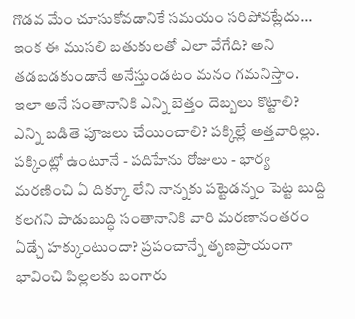గొడవ మేం చూసుకోవడానికే సమయం సరిపోవట్లేదు... ఇంక ఈ ముసలి బతుకులతో ఎలా వేగేది? అని తడబడకుండానే అనేస్తుండటం మనం గమనిస్తాం. ఇలా అనే సంతానానికి ఎన్ని బెత్తం దెబ్బలు కొట్టాలి? ఎన్ని బడితె పూజలు చేయించాలి? పక్కిల్లే అత్తవారిల్లు. పక్కింట్లో ఉంటూనే - పదిహేను రోజులు - భార్య మరణించి ఏ దిక్కూ లేని నాన్నకు పట్టెడన్నం పెట్ట బుద్ది కలగని పాడుబుద్ధి సంతానానికి వారి మరణానంతరం ఏడ్చే హక్కుంటుందా? ప్రపంచాన్నే తృణప్రాయంగా భావించి పిల్లలకు బంగారు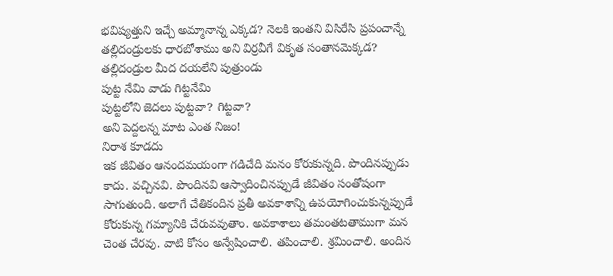భవిష్యత్తుని ఇచ్చే అమ్మానాన్న ఎక్కడ? నెలకి ఇంతని విసిరేసి ప్రపంచాన్నే తల్లిదండ్రులకు ధారబోశాము అని విర్రవీగే వికృత సంతానమెక్కడ?
తల్లిదండ్రుల మీద దయలేని పుత్రుండు
పుట్ట నేమి వాడు గిట్టనేమి
పుట్టలోని జెదలు పుట్టవా? గిట్టవా?
అని పెద్దలన్న మాట ఎంత నిజం!
నిరాశ కూడదు
ఇక జీవితం ఆనందమయంగా గడిచేది మనం కోరుకున్నది. పొందినప్పుడు కాదు. వచ్చినవి. పొందినవి ఆస్వాదించినప్పుడే జీవితం సంతోషంగా సాగుతుంది. అలాగే చేతికందిన ప్రతీ అవకాశాన్ని ఉపయోగించుకున్నప్పుడే కోరుకున్న గమ్యానికి చేరువవుతాం. అవకాశాలు తమంతటతాముగా మన చెంత చేరవు. వాటి కోసం అన్వేషించాలి. తపించాలి. శ్రమించాలి. అందిన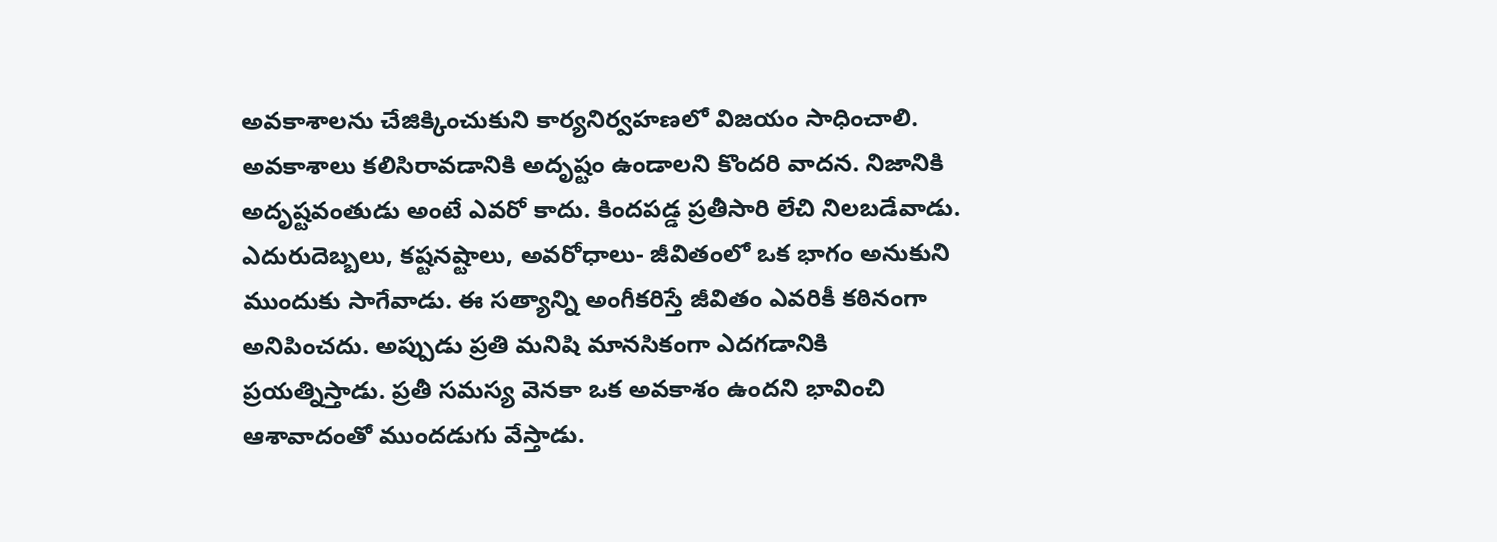అవకాశాలను చేజిక్కించుకుని కార్యనిర్వహణలో విజయం సాధించాలి.
అవకాశాలు కలిసిరావడానికి అదృష్టం ఉండాలని కొందరి వాదన. నిజానికి అదృష్టవంతుడు అంటే ఎవరో కాదు. కిందపడ్డ ప్రతీసారి లేచి నిలబడేవాడు. ఎదురుదెబ్బలు, కష్టనష్టాలు, అవరోధాలు- జీవితంలో ఒక భాగం అనుకుని ముందుకు సాగేవాడు. ఈ సత్యాన్ని అంగీకరిస్తే జీవితం ఎవరికీ కఠినంగా అనిపించదు. అప్పుడు ప్రతి మనిషి మానసికంగా ఎదగడానికి ప్రయత్నిస్తాడు. ప్రతీ సమస్య వెనకా ఒక అవకాశం ఉందని భావించి ఆశావాదంతో ముందడుగు వేస్తాడు.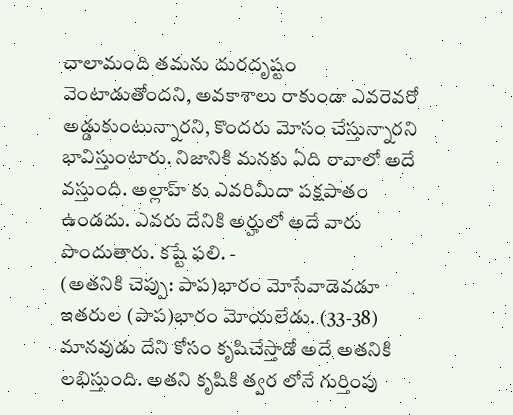చాలామంది తమను దురదృష్టం వెంటాడుతోందని, అవకాశాలు రాకుండా ఎవరెవరో అడ్డుకుంటున్నారని, కొందరు మోసం చేస్తున్నారని భావిస్తుంటారు. నిజానికి మనకు ఏది రావాలో అదే వస్తుంది. అల్లాహ్ కు ఎవరిమీదా పక్షపాతం ఉండదు. ఎవరు దేనికి అర్హులో అదే వారు పొందుతారు. కష్టే ఫలి. -
(అతనికి చెప్పు: పాప)భారం మోసేవాడెవడూ ఇతరుల (పాప)భారం మోయలేడు. (33-38) మానవుడు దేని కోసం కృషిచేస్తాడో అదే అతనికి లభిస్తుంది. అతని కృషికి త్వర లోనే గుర్తింపు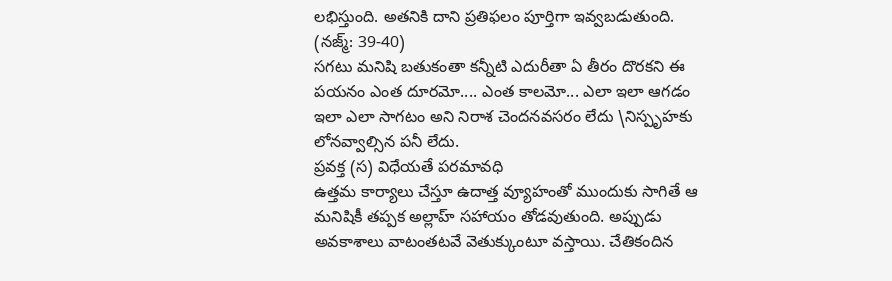లభిస్తుంది. అతనికి దాని ప్రతిఫలం పూర్తిగా ఇవ్వబడుతుంది. (నజ్మ్: 39-40)
సగటు మనిషి బతుకంతా కన్నీటి ఎదురీతా ఏ తీరం దొరకని ఈ పయనం ఎంత దూరమో.... ఎంత కాలమో... ఎలా ఇలా ఆగడం ఇలా ఎలా సాగటం అని నిరాశ చెందనవసరం లేదు \నిస్పృహకు లోనవ్వాల్సిన పనీ లేదు.
ప్రవక్త (స) విధేయతే పరమావధి
ఉత్తమ కార్యాలు చేస్తూ ఉదాత్త వ్యూహంతో ముందుకు సాగితే ఆ మనిషికీ తప్పక అల్లాహ్ సహాయం తోడవుతుంది. అప్పుడు అవకాశాలు వాటంతటవే వెతుక్కుంటూ వస్తాయి. చేతికందిన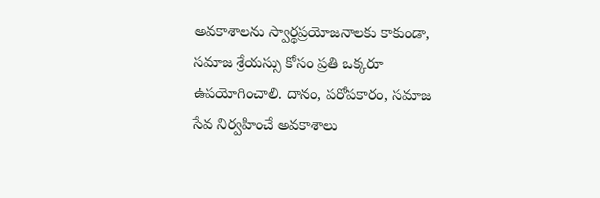అవకాశాలను స్వార్థప్రయోజనాలకు కాకుండా, సమాజ శ్రేయస్సు కోసం ప్రతి ఒక్కరూ ఉపయోగించాలి. దానం, పరోపకారం, సమాజ సేవ నిర్వహించే అవకాశాలు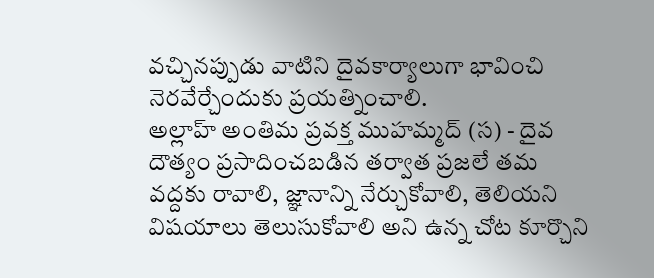వచ్చినప్పుడు వాటిని దైవకార్యాలుగా భావించి నెరవేర్చేందుకు ప్రయత్నించాలి.
అల్లాహ్ అంతిమ ప్రవక్త ముహమ్మద్ (స) - దైవ దౌత్యం ప్రసాదించబడిన తర్వాత ప్రజలే తమ వద్దకు రావాలి, జ్ఞానాన్ని నేర్చుకోవాలి, తెలియని విషయాలు తెలుసుకోవాలి అని ఉన్న చోట కూర్చొని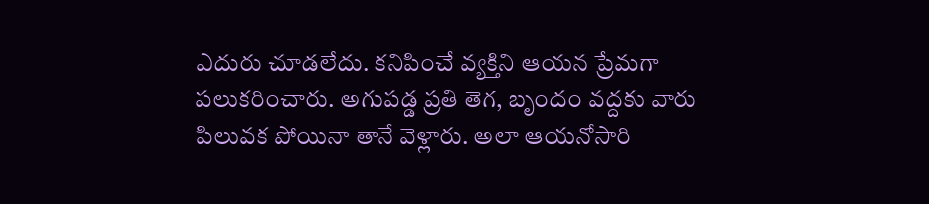ఎదురు చూడలేదు. కనిపించే వ్యక్తిని ఆయన ప్రేమగా పలుకరించారు. అగుపడ్డ ప్రతి తెగ, బృందం వద్దకు వారు పిలువక పోయినా తానే వెళ్లారు. అలా ఆయనోసారి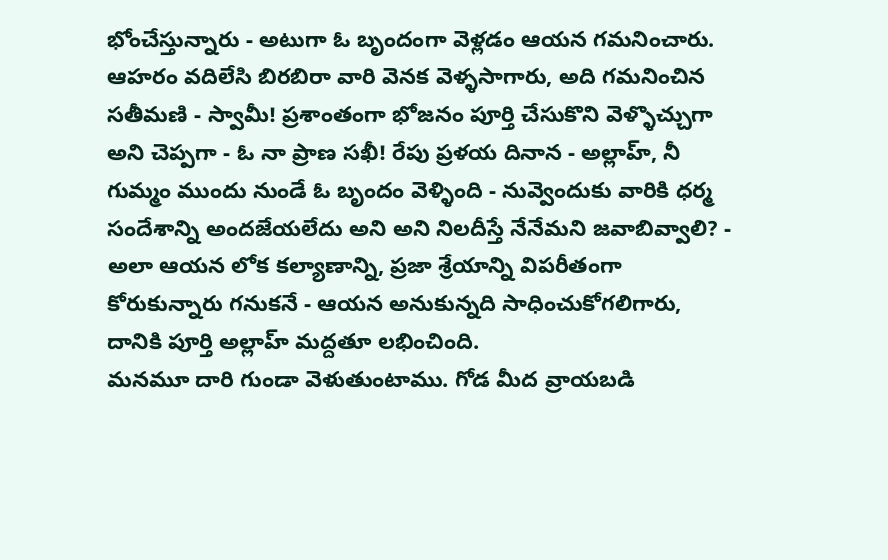భోంచేస్తున్నారు - అటుగా ఓ బృందంగా వెళ్లడం ఆయన గమనించారు. ఆహరం వదిలేసి బిరబిరా వారి వెనక వెళ్ళసాగారు, అది గమనించిన సతీమణి - స్వామీ! ప్రశాంతంగా భోజనం పూర్తి చేసుకొని వెళ్ళొచ్చుగా అని చెప్పగా - ఓ నా ప్రాణ సఖీ! రేపు ప్రళయ దినాన - అల్లాహ్, నీ గుమ్మం ముందు నుండే ఓ బృందం వెళ్ళింది - నువ్వెందుకు వారికి ధర్మ సందేశాన్ని అందజేయలేదు అని అని నిలదీస్తే నేనేమని జవాబివ్వాలి? - అలా ఆయన లోక కల్యాణాన్ని, ప్రజా శ్రేయాన్ని విపరీతంగా కోరుకున్నారు గనుకనే - ఆయన అనుకున్నది సాధించుకోగలిగారు, దానికి పూర్తి అల్లాహ్ మద్దతూ లభించింది.
మనమూ దారి గుండా వెళుతుంటాము. గోడ మీద వ్రాయబడి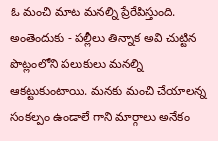ఓ మంచి మాట మనల్ని ప్రేరేపిస్తుంది. అంతెందుకు - పల్లీలు తిన్నాక అవి చుట్టిన పొట్లంలోని పలుకులు మనల్ని ఆకట్టుకుంటాయి. మనకు మంచి చేయాలన్న సంకల్పం ఉండాలే గాని మార్గాలు అనేకం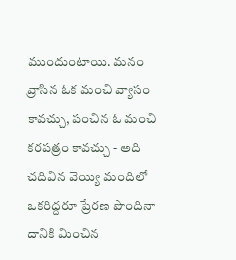ముందుంటాయి. మనం వ్రాసిన ఓక మంచి వ్యాసం కావచ్చు, పంచిన ఓ మంచి కరపత్రం కావచ్చు - అది చదివిన వెయ్యి మందిలో ఒకరిద్దరూ ప్రేరణ పొందినా దానికి మించిన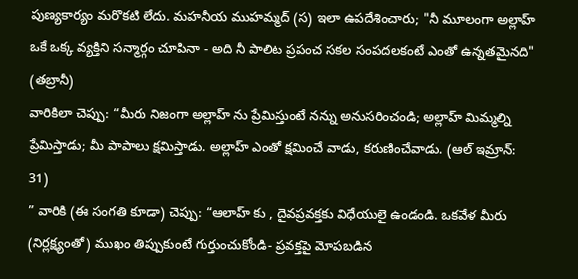పుణ్యకార్యం మరొకటి లేదు. మహనీయ ముహమ్మద్ (స) ఇలా ఉపదేశించారు; "నీ మూలంగా అల్లాహ్ ఒకే ఒక్క వ్యక్తిని సన్మార్గం చూపినా - అది నీ పాలిట ప్రపంచ సకల సంపదలకంటే ఎంతో ఉన్నతమైనది" (తబ్రానీ)
వారికిలా చెప్పు: “మీరు నిజంగా అల్లాహ్ ను ప్రేమిస్తుంటే నన్ను అనుసరించండి; అల్లాహ్ మిమ్మల్ని ప్రేమిస్తాడు; మీ పాపాలు క్షమిస్తాడు. అల్లాహ్ ఎంతో క్షమించే వాడు, కరుణించేవాడు. (ఆల్ ఇమ్రాన్: 31)
” వారికి (ఈ సంగతి కూడా) చెప్పు: “ఆలాహ్ కు , దైవప్రవక్తకు విధేయులై ఉండండి. ఒకవేళ మీరు (నిర్లక్ష్యంతో) ముఖం తిప్పుకుంటే గుర్తుంచుకోండి- ప్రవక్తపై మోపబడిన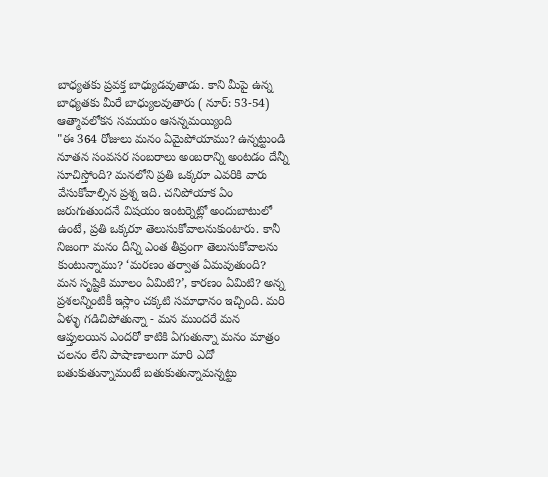బాధ్యతకు ప్రవక్త బాధ్యుడవుతాడు. కాని మీపై ఉన్న బాధ్యతకు మీరే బాధ్యులవుతారు ( నూర్: 53-54)
ఆత్మావలోకన సమయం ఆసన్నమయ్యింది
"ఈ 364 రోజులు మనం ఏమైపోయాము? ఉన్నట్టుండి నూతన సంవసర సంబరాలు అంబరాన్ని అంటడం దేన్నీ సూచిస్తోంది? మనలోని ప్రతి ఒక్కరూ ఎవరికి వారు వేసుకోవాల్సిన ప్రశ్న ఇది. చనిపోయాక ఏం జరుగుతుందనే విషయం ఇంటర్నెట్లో అందుబాటులో ఉంటే, ప్రతి ఒక్కరూ తెలుసుకోవాలనుకుంటారు. కానీ నిజంగా మనం దీన్ని ఎంత తీవ్రంగా తెలుసుకోవాలను కుంటున్నాము? ‘మరణం తర్వాత ఏమవుతుంది? మన సృష్టికి మూలం ఏమిటి?’, కారణం ఏమిటి? అన్న ప్రశలన్నింటికీ ఇస్లాం చక్కటి సమాధానం ఇచ్చింది. మరి ఏళ్ళు గడిచిపోతున్నా - మన ముందరే మన ఆప్తులయిన ఎందరో కాటికి ఏగుతున్నా మనం మాత్రం చలనం లేని పాషాణాలుగా మారి ఎదో బతుకుతున్నామంటే బతుకుతున్నామన్నట్టు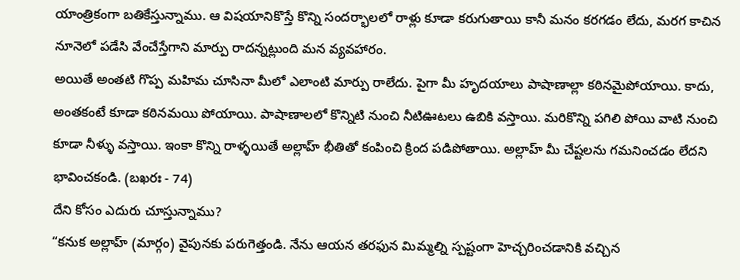యాంత్రికంగా బతికేస్తున్నాము. ఆ విషయానికొస్తే కొన్ని సందర్భాలలో రాళ్లు కూడా కరుగుతాయి కానీ మనం కరగడం లేదు, మరగ కాచిన నూనెలో పడేసి వేంచేస్తేగాని మార్పు రాదన్నట్లుంది మన వ్యవహారం.
అయితే అంతటి గొప్ప మహిమ చూసినా మీలో ఎలాంటి మార్పు రాలేదు. పైగా మీ హృదయాలు పాషాణాల్లా కఠినమైపోయాయి. కాదు, అంతకంటే కూడా కఠినమయి పోయాయి. పాషాణాలలో కొన్నిటి నుంచి నీటిఊటలు ఉబికి వస్తాయి. మరికొన్ని పగిలి పోయి వాటి నుంచి కూడా నీళ్ళు వస్తాయి. ఇంకా కొన్ని రాళ్ళయితే అల్లాహ్ భీతితో కంపించి క్రింద పడిపోతాయి. అల్లాహ్ మీ చేష్టలను గమనించడం లేదని భావించకండి. (బఖరః - 74)
దేని కోసం ఎదురు చూస్తున్నాము?
“కనుక అల్లాహ్ (మార్గం) వైపునకు పరుగెత్తండి. నేను ఆయన తరఫున మిమ్మల్ని స్పష్టంగా హెచ్చరించడానికి వచ్చిన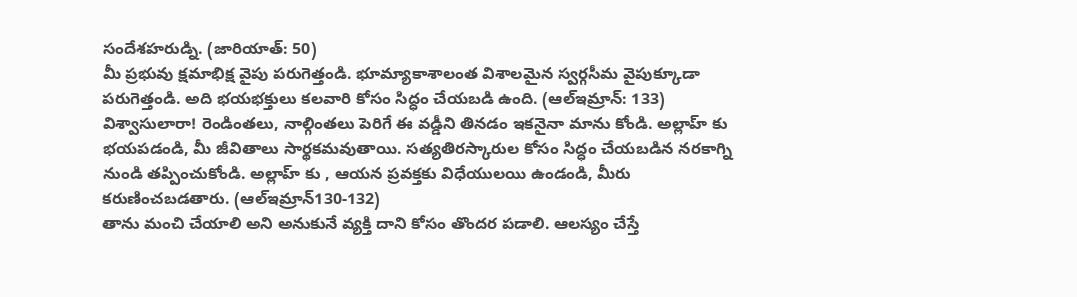సందేశహరుడ్ని. (జారియాత్: 50)
మీ ప్రభువు క్షమాభిక్ష వైపు పరుగెత్తండి. భూమ్యాకాశాలంత విశాలమైన స్వర్గసీమ వైపుక్కూడా పరుగెత్తండి. అది భయభక్తులు కలవారి కోసం సిద్ధం చేయబడి ఉంది. (ఆల్ఇమ్రాన్: 133)
విశ్వాసులారా! రెండింతలు, నాల్గింతలు పెరిగే ఈ వడ్డీని తినడం ఇకనైనా మాను కోండి. అల్లాహ్ కు భయపడండి, మీ జీవితాలు సార్థకమవుతాయి. సత్యతిరస్కారుల కోసం సిద్ధం చేయబడిన నరకాగ్ని నుండి తప్పించుకోండి. అల్లాహ్ కు , ఆయన ప్రవక్తకు విధేయులయి ఉండండి, మీరు కరుణించబడతారు. (ఆల్ఇమ్రాన్130-132)
తాను మంచి చేయాలి అని అనుకునే వ్యక్తి దాని కోసం తొందర పడాలి. ఆలస్యం చేస్తే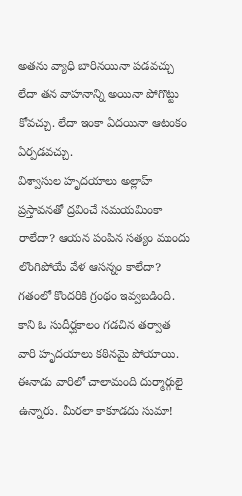అతను వ్యాధి బారినయినా పడవచ్చు లేదా తన వాహనాన్ని అయినా పోగొట్టు కోవచ్చు. లేదా ఇంకా ఏదయినా ఆటంకం ఏర్పడవచ్చు.
విశ్వాసుల హృదయాలు అల్లాహ్ ప్రస్తావనతో ద్రవించే సమయమింకా రాలేదా? ఆయన పంపిన సత్యం ముందు లొంగిపోయే వేళ ఆసన్నం కాలేదా? గతంలో కొందరికి గ్రంథం ఇవ్వబడింది. కాని ఓ సుదీర్ఘకాలం గడచిన తర్వాత వారి హృదయాలు కఠినమై పోయాయి. ఈనాడు వారిలో చాలామంది దుర్మార్గులై ఉన్నారు. మీరలా కాకూడదు సుమా!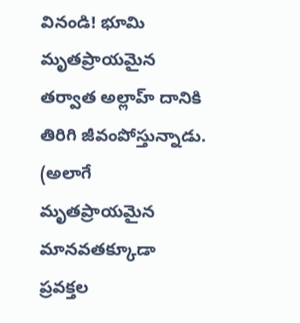వినండి! భూమి మృతప్రాయమైన తర్వాత అల్లాహ్ దానికి తిరిగి జీవంపోస్తున్నాడు. (అలాగే మృతప్రాయమైన మానవతక్కూడా ప్రవక్తల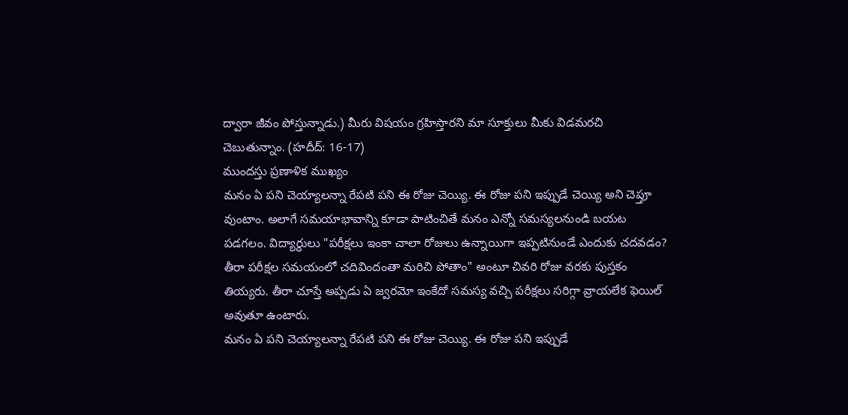ద్వారా జీవం పోస్తున్నాడు.) మీరు విషయం గ్రహిస్తారని మా సూక్తులు మీకు విడమరచి చెబుతున్నాం. (హదీద్: 16-17)
ముందస్తు ప్రణాళిక ముఖ్యం
మనం ఏ పని చెయ్యాలన్నా రేపటి పని ఈ రోజు చెయ్యి. ఈ రోజు పని ఇప్పుడే చెయ్యి అని చెప్తూ వుంటాం. అలాగే సమయాభావాన్ని కూడా పాటించితే మనం ఎన్నో సమస్యలనుండి బయట పడగలం. విద్యార్థులు "పరీక్షలు ఇంకా చాలా రోజులు ఉన్నాయిగా ఇప్పటినుండే ఎందుకు చదవడం? తీరా పరీక్షల సమయంలో చదివిందంతా మరిచి పోతాం" అంటూ చివరి రోజు వరకు పుస్తకం తియ్యరు. తీరా చూస్తే అప్పడు ఏ జ్వరమో ఇంకేదో సమస్య వచ్చి పరీక్షలు సరిగ్గా వ్రాయలేక ఫెయిల్ అవుతూ ఉంటారు.
మనం ఏ పని చెయ్యాలన్నా రేపటి పని ఈ రోజు చెయ్యి. ఈ రోజు పని ఇప్పుడే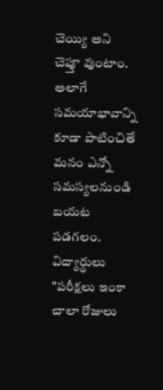చెయ్యి అని చెప్తూ వుంటాం. అలాగే సమయాభావాన్ని కూడా పాటించితే మనం ఎన్నో సమస్యలనుండి బయట పడగలం. విద్యార్థులు "పరీక్షలు ఇంకా చాలా రోజులు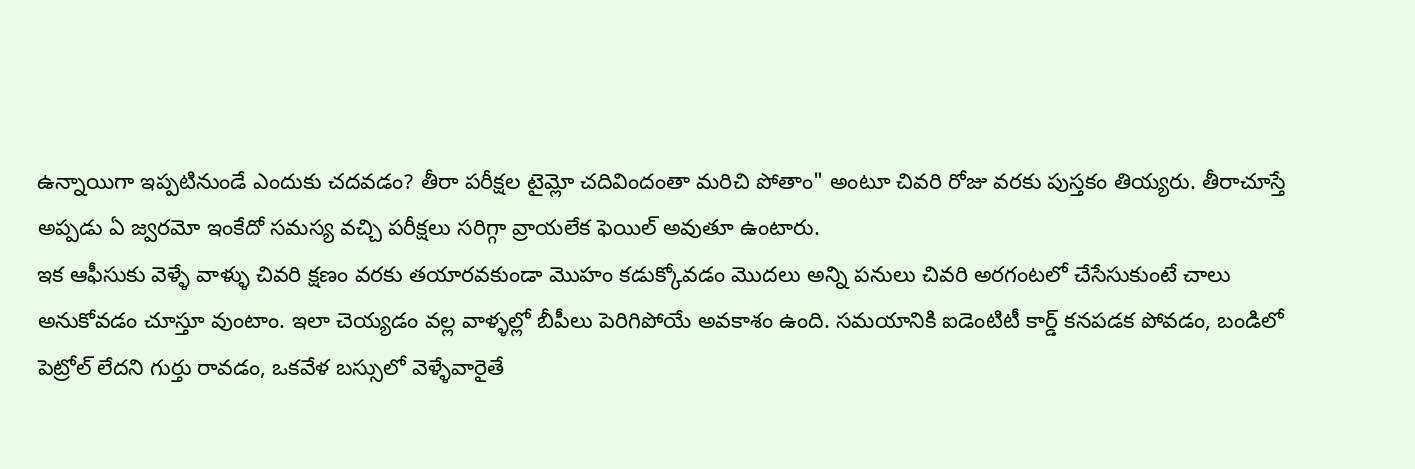ఉన్నాయిగా ఇప్పటినుండే ఎందుకు చదవడం? తీరా పరీక్షల టైమ్లో చదివిందంతా మరిచి పోతాం" అంటూ చివరి రోజు వరకు పుస్తకం తియ్యరు. తీరాచూస్తే అప్పడు ఏ జ్వరమో ఇంకేదో సమస్య వచ్చి పరీక్షలు సరిగ్గా వ్రాయలేక ఫెయిల్ అవుతూ ఉంటారు.
ఇక ఆఫీసుకు వెళ్ళే వాళ్ళు చివరి క్షణం వరకు తయారవకుండా మొహం కడుక్కోవడం మొదలు అన్ని పనులు చివరి అరగంటలో చేసేసుకుంటే చాలు అనుకోవడం చూస్తూ వుంటాం. ఇలా చెయ్యడం వల్ల వాళ్ళల్లో బీపీలు పెరిగిపోయే అవకాశం ఉంది. సమయానికి ఐడెంటిటీ కార్డ్ కనపడక పోవడం, బండిలో పెట్రోల్ లేదని గుర్తు రావడం, ఒకవేళ బస్సులో వెళ్ళేవారైతే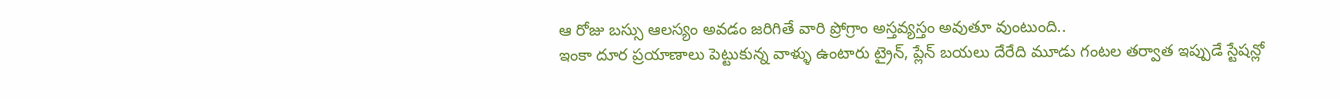ఆ రోజు బస్సు ఆలస్యం అవడం జరిగితే వారి ప్రోగ్రాం అస్తవ్యస్తం అవుతూ వుంటుంది..
ఇంకా దూర ప్రయాణాలు పెట్టుకున్న వాళ్ళు ఉంటారు ట్రైన్, ప్లేన్ బయలు దేరేది మూడు గంటల తర్వాత ఇప్పుడే స్టేషన్లో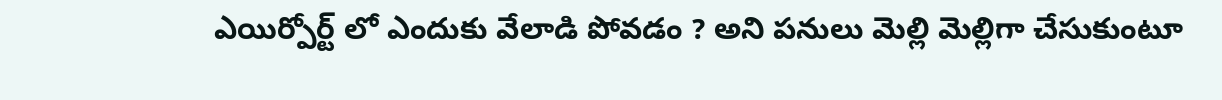ఎయిర్పోర్ట్ లో ఎందుకు వేలాడి పోవడం ? అని పనులు మెల్లి మెల్లిగా చేసుకుంటూ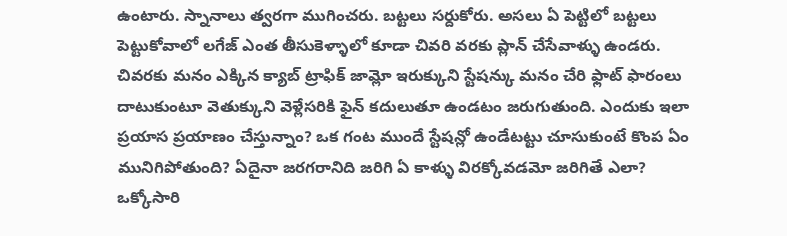ఉంటారు. స్నానాలు త్వరగా ముగించరు. బట్టలు సర్దుకోరు. అసలు ఏ పెట్టిలో బట్టలు పెట్టుకోవాలో లగేజ్ ఎంత తీసుకెళ్ళాలో కూడా చివరి వరకు ప్లాన్ చేసేవాళ్ళు ఉండరు. చివరకు మనం ఎక్కిన క్యాబ్ ట్రాఫిక్ జామ్లో ఇరుక్కుని స్టేషన్కు మనం చేరి ఫ్లాట్ ఫారంలు దాటుకుంటూ వెతుక్కుని వెళ్లేసరికి ఫైన్ కదులుతూ ఉండటం జరుగుతుంది. ఎందుకు ఇలా ప్రయాస ప్రయాణం చేస్తున్నాం? ఒక గంట ముందే స్టేషన్లో ఉండేటట్టు చూసుకుంటే కొంప ఏం మునిగిపోతుంది? ఏదైనా జరగరానిది జరిగి ఏ కాళ్ళు విరక్కోవడమో జరిగితే ఎలా? ఒక్కోసారి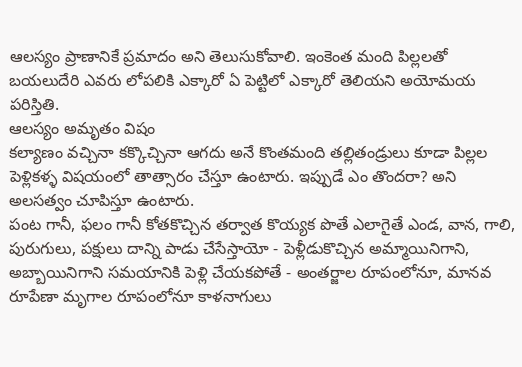ఆలస్యం ప్రాణానికే ప్రమాదం అని తెలుసుకోవాలి. ఇంకెంత మంది పిల్లలతో బయలుదేరి ఎవరు లోపలికి ఎక్కారో ఏ పెట్టిలో ఎక్కారో తెలియని అయోమయ పరిస్తితి.
ఆలస్యం అమృతం విషం
కల్యాణం వచ్చినా కక్కొచ్చినా ఆగదు అనే కొంతమంది తల్లితండ్రులు కూడా పిల్లల పెళ్లికళ్ళ విషయంలో తాత్సారం చేస్తూ ఉంటారు. ఇప్పుడే ఎం తొందరా? అని అలసత్వం చూపిస్తూ ఉంటారు.
పంట గానీ, ఫలం గానీ కోతకొచ్చిన తర్వాత కొయ్యక పొతే ఎలాగైతే ఎండ, వాన, గాలి, పురుగులు, పక్షులు దాన్ని పాడు చేసేస్తాయో - పెళ్లీడుకొచ్చిన అమ్మాయినిగాని, అబ్బాయినిగాని సమయానికి పెళ్లి చేయకపోతే - అంతర్జాల రూపంలోనూ, మానవ రూపేణా మృగాల రూపంలోనూ కాళనాగులు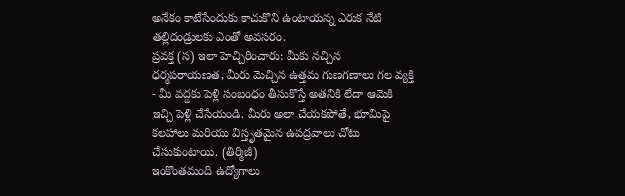అనేకం కాటేసేందుకు కాచుకొని ఉంటాయన్న ఎరుక నేటి తల్లిదండ్రులకు ఎంతో అవసరం.
ప్రవక్త (స) ఇలా హెచ్చిరించారు: మీకు నచ్చిన ధర్మపరాయణత, మీరు మెచ్చిన ఉత్తమ గుణగణాలు గల వ్యక్తి - మీ వద్దకు పెళ్లి సంబంధం తీసుకొస్తే అతనికి లేదా ఆమెకి ఇచ్చి పెళ్లి చేసేయండి. మీరు అలా చేయకపోతే, భూమిపై కలహాలు మరియు విస్తృతమైన ఉపద్రవాలు చోటు చేసుకుంటాయి. (తిర్మిజీ)
ఇంకొంతమంది ఉద్యోగాలు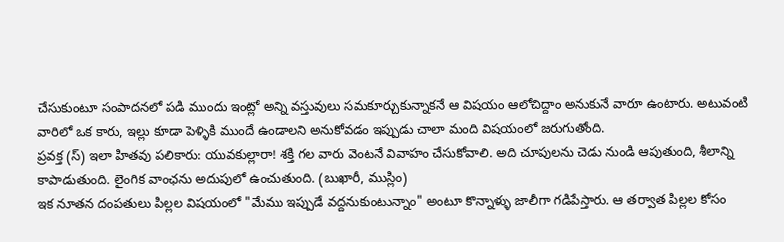చేసుకుంటూ సంపాదనలో పడి ముందు ఇంట్లో అన్ని వస్తువులు సమకూర్చుకున్నాకనే ఆ విషయం ఆలోచిద్దాం అనుకునే వారూ ఉంటారు. అటువంటి వారిలో ఒక కారు, ఇల్లు కూడా పెళ్ళికి ముందే ఉండాలని అనుకోవడం ఇప్పుడు చాలా మంది విషయంలో జరుగుతోంది.
ప్రవక్త (స్) ఇలా హితవు పలికారు: యువకుల్లారా! శక్తి గల వారు వెంటనే వివాహం చేసుకోవాలి. అది చూపులను చెడు నుండి ఆపుతుంది, శీలాన్ని కాపాడుతుంది. లైంగిక వాంఛను అదుపులో ఉంచుతుంది. (బుఖారీ, ముస్లిం)
ఇక నూతన దంపతులు పిల్లల విషయంలో "మేము ఇప్పుడే వద్దనుకుంటున్నాం" అంటూ కొన్నాళ్ళు జాలీగా గడిపేస్తారు. ఆ తర్వాత పిల్లల కోసం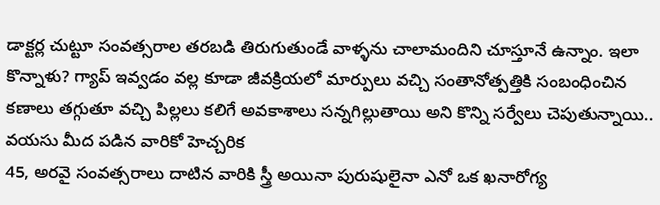డాక్టర్ల చుట్టూ సంవత్సరాల తరబడి తిరుగుతుండే వాళ్ళను చాలామందిని చూస్తూనే ఉన్నాం. ఇలా కొన్నాళు? గ్యాప్ ఇవ్వడం వల్ల కూడా జీవక్రియలో మార్పులు వచ్చి సంతానోత్పత్తికి సంబంధించిన కణాలు తగ్గుతూ వచ్చి పిల్లలు కలిగే అవకాశాలు సన్నగిల్లుతాయి అని కొన్ని సర్వేలు చెపుతున్నాయి..
వయసు మీద పడిన వారికో హెచ్చరిక
45, అరవై సంవత్సరాలు దాటిన వారికి స్త్రీ అయినా పురుషులైనా ఎనో ఒక ఖనారోగ్య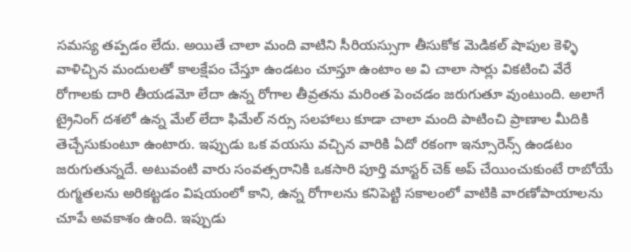సమస్య తప్పడం లేదు. అయితే చాలా మంది వాటిని సీరియస్సుగా తీసుకోక మెడికల్ షాపుల కెళ్ళి వాళిచ్చిన మందులతో కాలక్షేపం చేస్తూ ఉండటం చూస్తూ ఉంటాం అ వి చాలా సార్లు వికటించి వేరే రోగాలకు దారి తీయడమో లేదా ఉన్న రోగాల తీవ్రతను మరింత పెంచడం జరుగుతూ వుంటుంది. అలాగే ట్రైనింగ్ దశలో ఉన్న మేల్ లేదా ఫిమేల్ నర్సు సలహాలు కూడా చాలా మంది పాటించి ప్రాణాల మీదికి తెచ్చేసుకుంటూ ఉంటారు. ఇప్పుడు ఒక వయసు వచ్చిన వారికి ఏదో రకంగా ఇన్సూరెన్స్ ఉండటం జరుగుతున్నదే. అటువంటి వారు సంవత్సరానికి ఒకసారి పూర్తి మాస్టర్ చెక్ అప్ చేయించుకుంటే రాబోయే రుగ్మతలను అరికట్టడం విషయంలో కాని, ఉన్న రోగాలను కనిపెట్టి సకాలంలో వాటికి వారణోపాయాలను చూపే అవకాశం ఉంది. ఇప్పుడు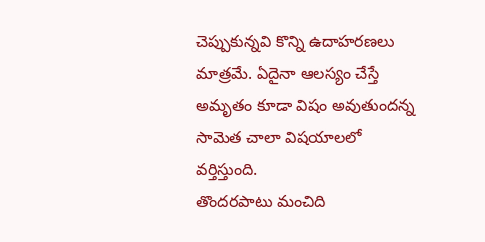చెప్పుకున్నవి కొన్ని ఉదాహరణలు మాత్రమే. ఏదైనా ఆలస్యం చేస్తే అమృతం కూడా విషం అవుతుందన్న సామెత చాలా విషయాలలో వర్తిస్తుంది.
తొందరపాటు మంచిది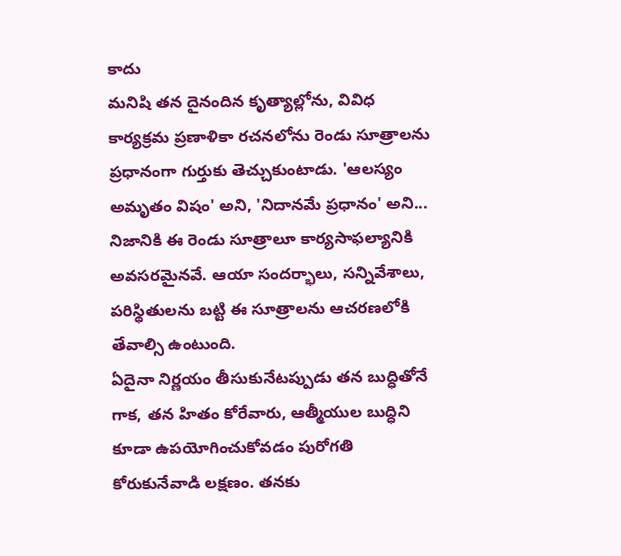కాదు
మనిషి తన దైనందిన కృత్యాల్లోను, వివిధ కార్యక్రమ ప్రణాళికా రచనలోను రెండు సూత్రాలను ప్రధానంగా గుర్తుకు తెచ్చుకుంటాడు. 'ఆలస్యం అమృతం విషం' అని, 'నిదానమే ప్రధానం' అని... నిజానికి ఈ రెండు సూత్రాలూ కార్యసాఫల్యానికి అవసరమైనవే. ఆయా సందర్భాలు, సన్నివేశాలు, పరిస్థితులను బట్టి ఈ సూత్రాలను ఆచరణలోకి తేవాల్సి ఉంటుంది.
ఏదైనా నిర్ణయం తీసుకునేటప్పుడు తన బుద్ధితోనే గాక, తన హితం కోరేవారు, ఆత్మీయుల బుద్ధిని కూడా ఉపయోగించుకోవడం పురోగతి కోరుకునేవాడి లక్షణం. తనకు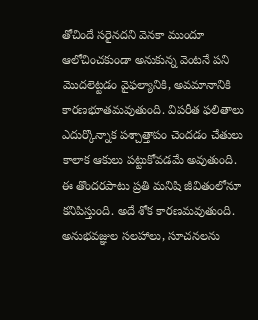తోచిందే సరైనదని వెనకా ముందూ ఆలోచించకుండా అనుకున్న వెంటనే పని మొదలెట్టడం వైఫల్యానికి, అవమానానికి కారణభూతమవుతుంది. విపరీత ఫలితాలు ఎదుర్కొన్నాక పశ్చాత్తాపం చెందడం చేతులు కాలాక ఆకులు పట్టుకోవడమే అవుతుంది. ఈ తొందరపాటు ప్రతి మనిషి జీవితంలోనూ కనిపిస్తుంది. అదే శోక కారణమవుతుంది. అనుభవజ్ఞుల సలహాలు, సూచనలను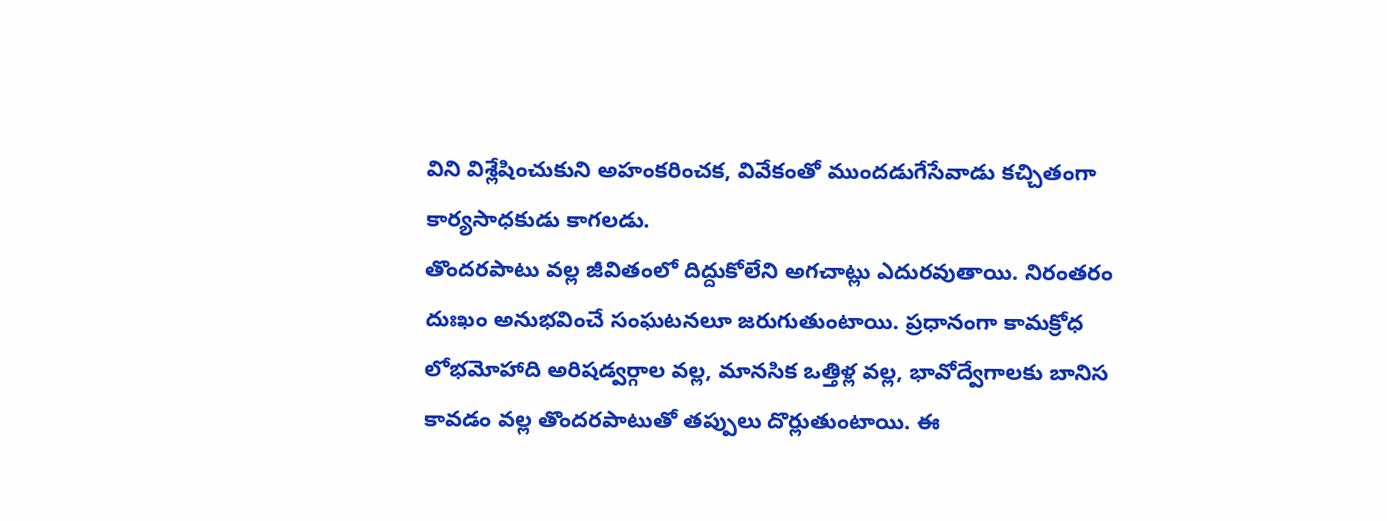విని విశ్లేషించుకుని అహంకరించక, వివేకంతో ముందడుగేసేవాడు కచ్చితంగా కార్యసాధకుడు కాగలడు.
తొందరపాటు వల్ల జీవితంలో దిద్దుకోలేని అగచాట్లు ఎదురవుతాయి. నిరంతరం దుఃఖం అనుభవించే సంఘటనలూ జరుగుతుంటాయి. ప్రధానంగా కామక్రోధ లోభమోహాది అరిషడ్వర్గాల వల్ల, మానసిక ఒత్తిళ్ల వల్ల, భావోద్వేగాలకు బానిస కావడం వల్ల తొందరపాటుతో తప్పులు దొర్లుతుంటాయి. ఈ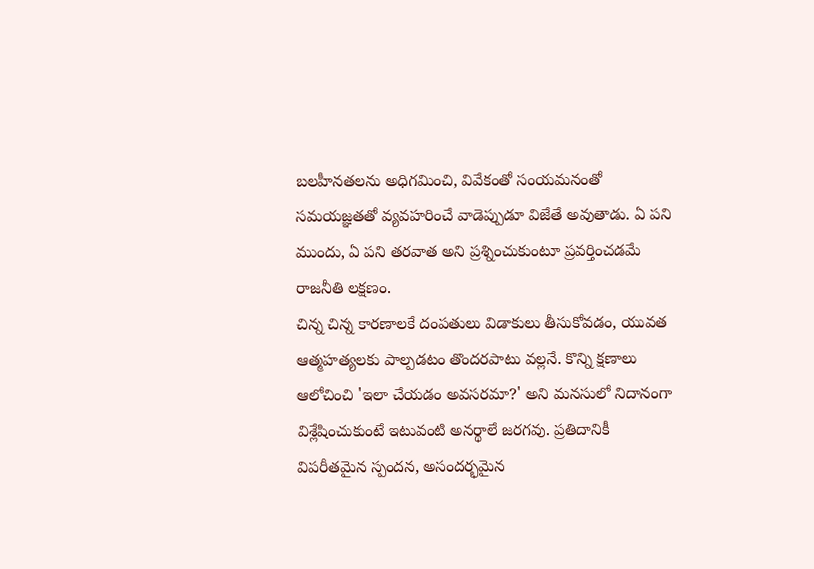బలహీనతలను అధిగమించి, వివేకంతో సంయమనంతో సమయజ్ఞతతో వ్యవహరించే వాడెప్పుడూ విజేతే అవుతాడు. ఏ పని ముందు, ఏ పని తరవాత అని ప్రశ్నించుకుంటూ ప్రవర్తించడమే రాజనీతి లక్షణం.
చిన్న చిన్న కారణాలకే దంపతులు విడాకులు తీసుకోవడం, యువత ఆత్మహత్యలకు పాల్పడటం తొందరపాటు వల్లనే. కొన్ని క్షణాలు ఆలోచించి 'ఇలా చేయడం అవసరమా?' అని మనసులో నిదానంగా విశ్లేషించుకుంటే ఇటువంటి అనర్థాలే జరగవు. ప్రతిదానికీ విపరీతమైన స్పందన, అసందర్భమైన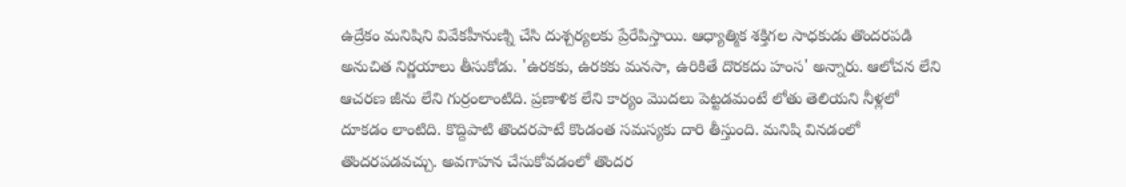ఉద్రేకం మనిషిని వివేకహీనుణ్ని చేసి దుశ్చర్యలకు ప్రేరేపిస్తాయి. ఆధ్యాత్మిక శక్తిగల సాధకుడు తొందరపడి అనుచిత నిర్ణయాలు తీసుకోడు. 'ఉరకకు, ఉరకకు మనసా, ఉరికితే దొరకదు హంస' అన్నారు. ఆలోచన లేని ఆచరణ జీను లేని గుర్రంలాంటిది. ప్రణాళిక లేని కార్యం మొదలు పెట్టడమంటే లోతు తెలియని నీళ్లలో దూకడం లాంటిది. కొద్దిపాటి తొందరపాటే కొండంత సమస్యకు దారి తీస్తుంది. మనిషి వినడంలో తొందరపడవచ్చు. అవగాహన చేసుకోవడంలో తొందర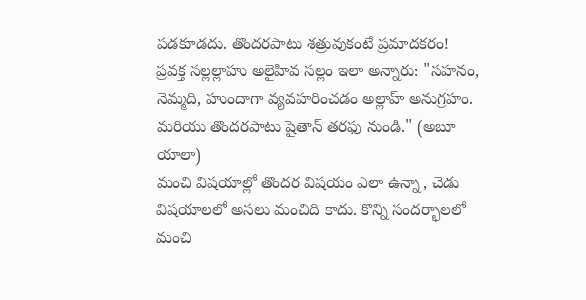పడకూడదు. తొందరపాటు శత్రువుకంటే ప్రమాదకరం!
ప్రవక్త సల్లల్లాహు అలైహివ సల్లం ఇలా అన్నారు: "సహనం, నెమ్మది, హుందాగా వ్యవహరించడం అల్లాహ్ అనుగ్రహం. మరియు తొందరపాటు షైతాన్ తరఫు నుండి." (అబూ యాలా)
మంచి విషయాల్లో తొందర విషయం ఎలా ఉన్నా, చెడు విషయాలలో అసలు మంచిది కాదు. కొన్ని సందర్భాలలో మంచి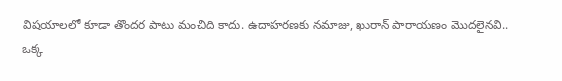విషయాలలో కూడా తొందర పాటు మంచిది కాదు. ఉదాహరణకు నమాజు, ఖురాన్ పారాయణం మొదలైనవి..
ఒక్క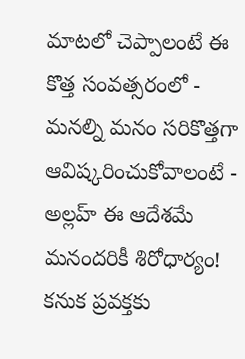మాటలో చెప్పాలంటే ఈ కొత్త సంవత్సరంలో - మనల్ని మనం సరికొత్తగా ఆవిష్కరించుకోవాలంటే - అల్లహ్ ఈ ఆదేశమే మనందరికీ శిరోధార్యం!
కనుక ప్రవక్తకు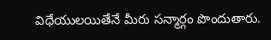విధేయులయితేనే మీరు సన్మార్గం పొందుతారు.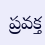ప్రవక్త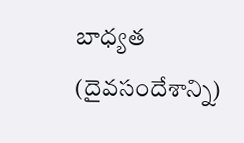బాధ్యత (దైవసందేశాన్ని)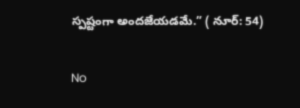స్పష్టంగా అందజేయడమే.” ( నూర్: 54)

No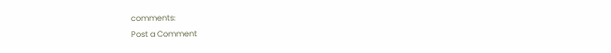comments:
Post a Comment